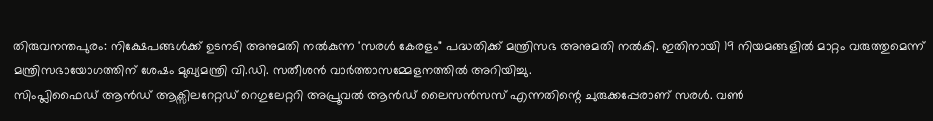തിരുവനന്തപുരം: നിക്ഷേപങ്ങൾക്ക് ഉടനടി അനുമതി നൽകുന്ന 'സരൾ കേരളം" പദ്ധതിക്ക് മന്ത്രിസഭ അനുമതി നൽകി. ഇതിനായി 19 നിയമങ്ങളിൽ മാറ്റം വരുത്തുമെന്ന് മന്ത്രിസഭായോഗത്തിന് ശേഷം മുഖ്യമന്ത്രി വി.ഡി. സതീശൻ വാർത്താസമ്മേളനത്തിൽ അറിയിച്ചു.
സിംപ്ലിഫൈഡ് ആൻഡ് ആക്സിലറേറ്റഡ് റെഗുലേറ്ററി അപ്രൂവൽ ആൻഡ് ലൈസൻസസ് എന്നതിന്റെ ചുരുക്കപ്പേരാണ് സരൾ. വൺ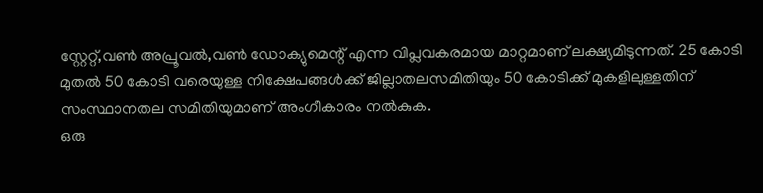സ്റ്റേറ്റ്,വൺ അപ്രൂവൽ,വൺ ഡോക്യുമെന്റ് എന്ന വിപ്ലവകരമായ മാറ്റമാണ് ലക്ഷ്യമിടുന്നത്. 25 കോടി മുതൽ 50 കോടി വരെയുള്ള നിക്ഷേപങ്ങൾക്ക് ജില്ലാതലസമിതിയും 50 കോടിക്ക് മുകളിലുള്ളതിന് സംസ്ഥാനതല സമിതിയുമാണ് അംഗീകാരം നൽകുക.
ഒരു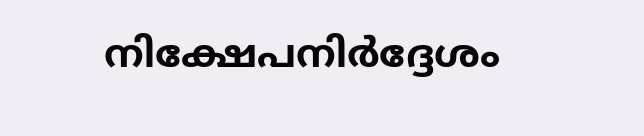നിക്ഷേപനിർദ്ദേശം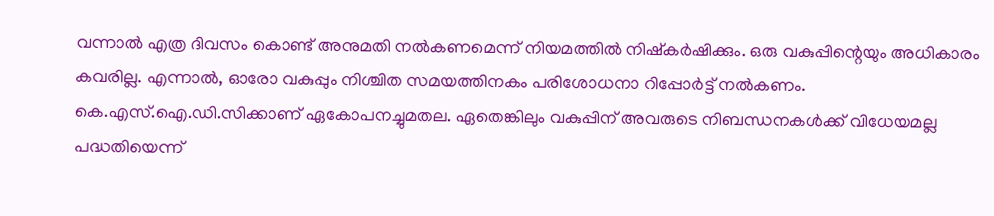വന്നാൽ എത്ര ദിവസം കൊണ്ട് അനുമതി നൽകണമെന്ന് നിയമത്തിൽ നിഷ്കർഷിക്കും. ഒരു വകുപ്പിന്റെയും അധികാരം കവരില്ല. എന്നാൽ, ഓരോ വകുപ്പും നിശ്ചിത സമയത്തിനകം പരിശോധനാ റിപ്പോർട്ട് നൽകണം. കെ.എസ്.ഐ.ഡി.സിക്കാണ് ഏകോപനച്ചുമതല. ഏതെങ്കിലും വകുപ്പിന് അവരുടെ നിബന്ധനകൾക്ക് വിധേയമല്ല പദ്ധതിയെന്ന്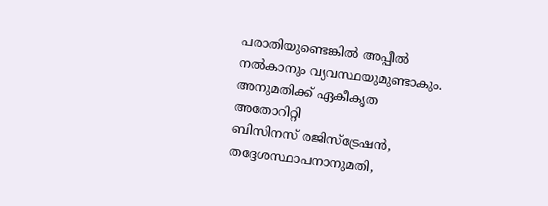പരാതിയുണ്ടെങ്കിൽ അപ്പീൽ നൽകാനും വ്യവസ്ഥയുമുണ്ടാകും.
അനുമതിക്ക് ഏകീകൃത
അതോറിറ്റി
ബിസിനസ് രജിസ്ട്രേഷൻ, തദ്ദേശസ്ഥാപനാനുമതി,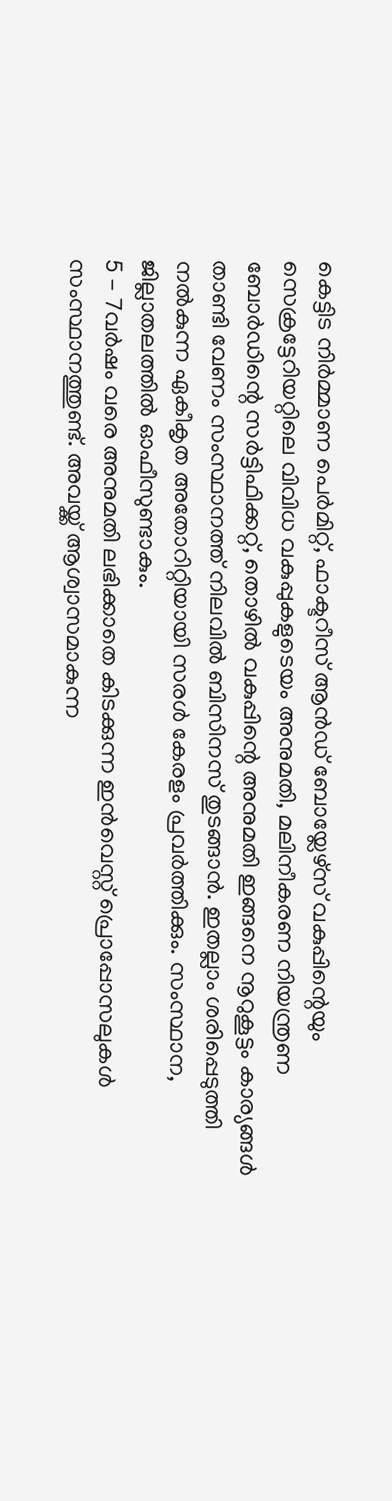കെട്ടിട നിർമ്മാണ പെർമിറ്റ്, ഫാക്ടറീസ് ആൻഡ് ബോയ്ലേഴ്സ് വകുപ്പിന്റെയും സെക്രട്ടേറിയറ്റിലെ വിവിധ വകുപ്പുകളുടെയം അനുമതി, മലിനീകരണ നിയന്ത്രണ ബോർഡിന്റെ സർട്ടിഫിക്കറ്റ്, തൊഴിൽ വകുപ്പിന്റെ അനുമതി ഇങ്ങനെ നൂറുകൂട്ടം കാര്യങ്ങൾ താണ്ടി വേണം സംസ്ഥാനത്ത് നിലവിൽ ബിസിനസ് തുടങ്ങാൻ. ഇതല്ലാം ശരിപ്പെടുത്തി നൽകുന്ന ഏകീകൃത അതോറിറ്റിയായി സരൾ കേരളം പ്രവർത്തിക്കും. സംസ്ഥാന, ജില്ലാതലത്തിൽ ഓഫീസുണ്ടാകും.
5 - 7വർഷം വരെ അനുമതി ലഭിക്കാതെ കിടക്കുന്ന ഇൻവെസ്റ്റ് പ്രൊപ്പോസലുകൾ സംസ്ഥാനത്തുണ്ട്. അവയ്ക്ക് ആശ്വാസമാകുന്ന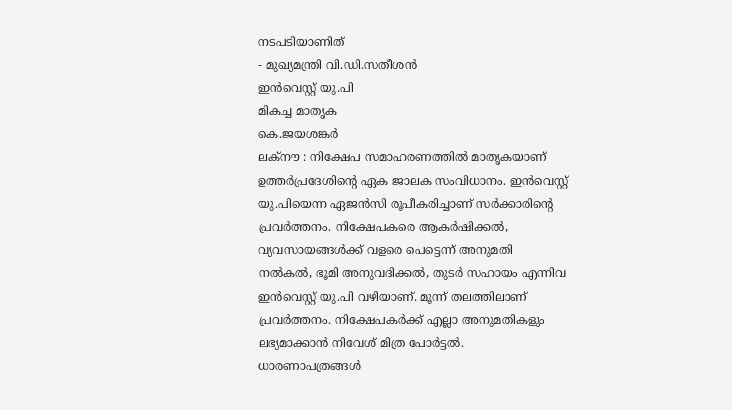നടപടിയാണിത്
- മുഖ്യമന്ത്രി വി.ഡി.സതീശൻ
ഇൻവെസ്റ്റ് യു.പി
മികച്ച മാതൃക
കെ.ജയശങ്കർ
ലക്നൗ : നിക്ഷേപ സമാഹരണത്തിൽ മാതൃകയാണ് ഉത്തർപ്രദേശിന്റെ ഏക ജാലക സംവിധാനം. ഇൻവെസ്റ്റ് യു.പിയെന്ന ഏജൻസി രൂപീകരിച്ചാണ് സർക്കാരിന്റെ പ്രവർത്തനം. നിക്ഷേപകരെ ആകർഷിക്കൽ, വ്യവസായങ്ങൾക്ക് വളരെ പെട്ടെന്ന് അനുമതി നൽകൽ, ഭൂമി അനുവദിക്കൽ, തുടർ സഹായം എന്നിവ ഇൻവെസ്റ്റ് യു.പി വഴിയാണ്. മൂന്ന് തലത്തിലാണ് പ്രവർത്തനം. നിക്ഷേപകർക്ക് എല്ലാ അനുമതികളും ലഭ്യമാക്കാൻ നിവേശ് മിത്ര പോർട്ടൽ. ധാരണാപത്രങ്ങൾ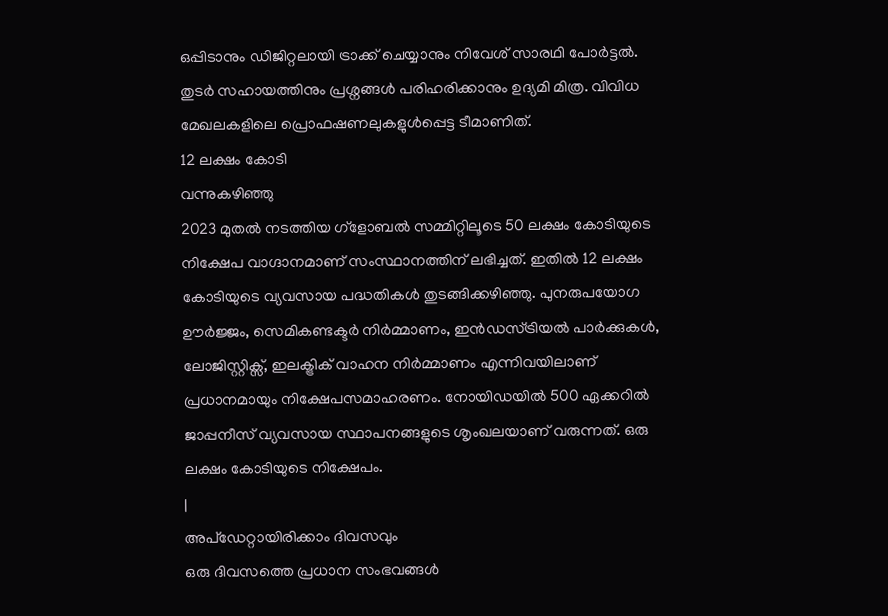ഒപ്പിടാനും ഡിജിറ്റലായി ട്രാക്ക് ചെയ്യാനും നിവേശ് സാരഥി പോർട്ടൽ. തുടർ സഹായത്തിനും പ്രശ്നങ്ങൾ പരിഹരിക്കാനും ഉദ്യമി മിത്ര. വിവിധ മേഖലകളിലെ പ്രൊഫഷണലുകളുൾപ്പെട്ട ടീമാണിത്.
12 ലക്ഷം കോടി
വന്നുകഴിഞ്ഞു
2023 മുതൽ നടത്തിയ ഗ്ളോബൽ സമ്മിറ്റിലൂടെ 50 ലക്ഷം കോടിയുടെ നിക്ഷേപ വാഗ്ദാനമാണ് സംസ്ഥാനത്തിന് ലഭിച്ചത്. ഇതിൽ 12 ലക്ഷം കോടിയുടെ വ്യവസായ പദ്ധതികൾ തുടങ്ങിക്കഴിഞ്ഞു. പുനരുപയോഗ ഊർജ്ജം, സെമികണ്ടക്ടർ നിർമ്മാണം, ഇൻഡസ്ട്രിയൽ പാർക്കുകൾ, ലോജിസ്റ്റിക്സ്, ഇലക്ട്രിക് വാഹന നിർമ്മാണം എന്നിവയിലാണ് പ്രധാനമായും നിക്ഷേപസമാഹരണം. നോയിഡയിൽ 500 ഏക്കറിൽ ജാപ്പനീസ് വ്യവസായ സ്ഥാപനങ്ങളുടെ ശൃംഖലയാണ് വരുന്നത്. ഒരു ലക്ഷം കോടിയുടെ നിക്ഷേപം.
|
അപ്ഡേറ്റായിരിക്കാം ദിവസവും
ഒരു ദിവസത്തെ പ്രധാന സംഭവങ്ങൾ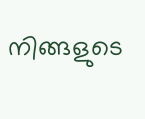നിങ്ങളുടെ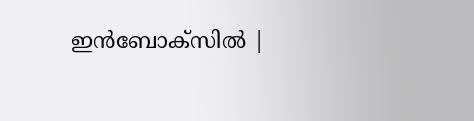ഇൻബോക്സിൽ |